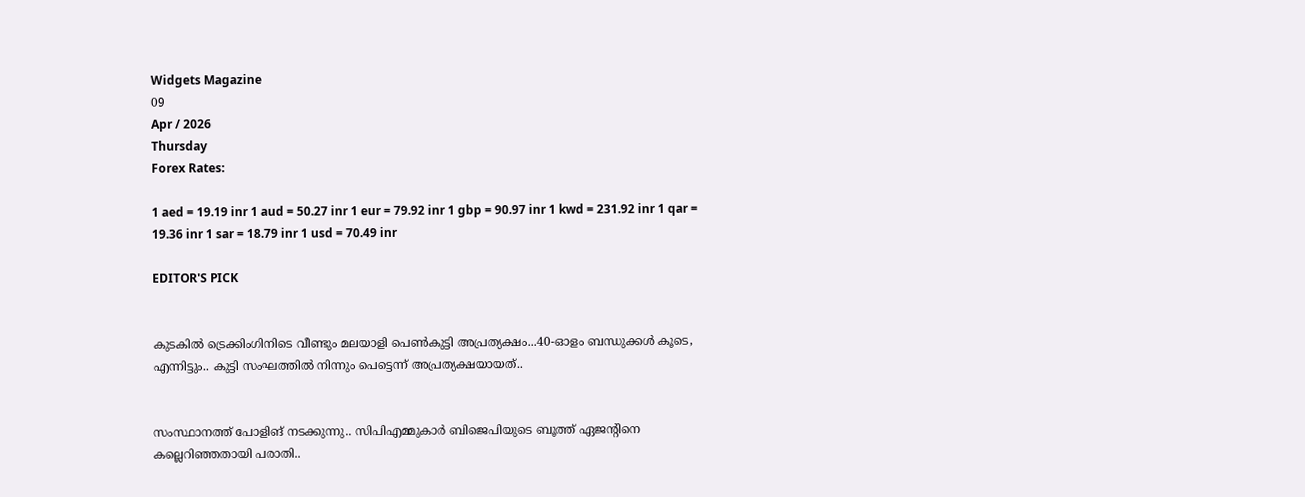Widgets Magazine
09
Apr / 2026
Thursday
Forex Rates:

1 aed = 19.19 inr 1 aud = 50.27 inr 1 eur = 79.92 inr 1 gbp = 90.97 inr 1 kwd = 231.92 inr 1 qar = 19.36 inr 1 sar = 18.79 inr 1 usd = 70.49 inr

EDITOR'S PICK


കുടകിൽ ട്രെക്കിംഗിനിടെ വീണ്ടും മലയാളി പെൺകുട്ടി അപ്രത്യക്ഷം...40-ഓളം ബന്ധുക്കൾ കൂടെ, എന്നിട്ടും.. കുട്ടി സംഘത്തില്‍ നിന്നും പെട്ടെന്ന് അപ്രത്യക്ഷയായത്..


സംസ്ഥാനത്ത് പോളിങ് നടക്കുന്നു.. സിപിഎമ്മുകാർ ബിജെപിയുടെ ബൂത്ത് ഏജന്റിനെ കല്ലെറിഞ്ഞതായി പരാതി..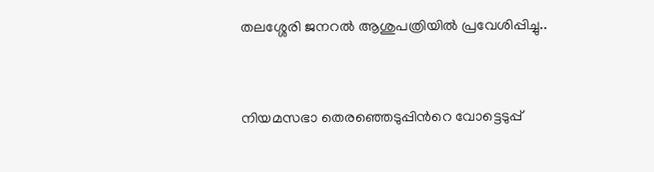തലശ്ശേരി ജനറൽ ആശുപത്രിയിൽ പ്രവേശിപ്പിച്ചു..


നിയമസഭാ തെരഞ്ഞെടുപ്പിന്‍റെ വോട്ടെടുപ്പ്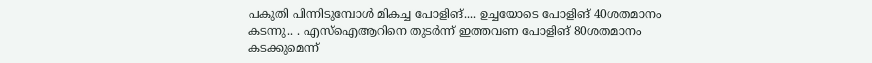പകുതി പിന്നിടുമ്പോള്‍ മികച്ച പോളിങ്.... ഉച്ചയോടെ പോളിങ് 40ശതമാനം കടന്നു.. . എസ്ഐആറിനെ തുടര്‍ന്ന് ഇത്തവണ പോളിങ് 80ശതമാനം കടക്കുമെന്ന്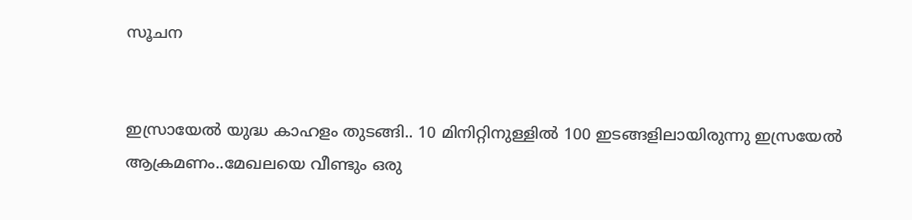സൂചന


ഇസ്രായേൽ യുദ്ധ കാഹളം തുടങ്ങി.. 10 മിനിറ്റിനുള്ളില്‍ 100 ഇടങ്ങളിലായിരുന്നു ഇസ്രയേല്‍ ആക്രമണം..മേഖലയെ വീണ്ടും ഒരു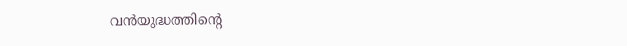വന്‍യുദ്ധത്തിന്റെ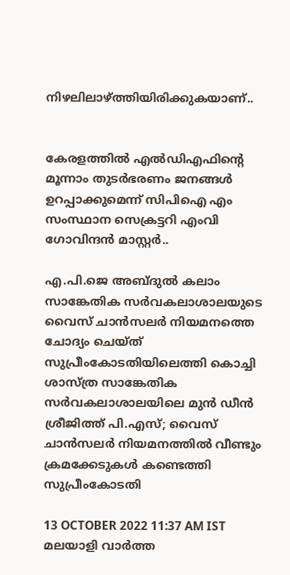നിഴലിലാഴ്ത്തിയിരിക്കുകയാണ്..


കേരളത്തിൽ എൽഡിഎഫിന്റെ മൂന്നാം തുടർഭരണം ജനങ്ങൾ ഉറപ്പാക്കുമെന്ന് സിപിഐ എം സംസ്ഥാന സെക്രട്ടറി എംവി ഗോവിന്ദൻ മാസ്റ്റർ..

എ.പി.ജെ അബ്ദുല്‍ കലാം സാങ്കേതിക സര്‍വകലാശാലയുടെ വൈസ് ചാന്‍സലര്‍ നിയമനത്തെ ചോദ്യം ചെയ്ത് സുപ്രീംകോടതിയിലെത്തി കൊച്ചി ശാസ്ത്ര സാങ്കേതിക സര്‍വകലാശാലയിലെ മുന്‍ ഡീന്‍ ശ്രീജിത്ത് പി.എസ്‌; വൈസ് ചാന്‍സലർ നിയമനത്തിൽ വീണ്ടും ക്രമക്കേടുകൾ കണ്ടെത്തി സുപ്രീംകോടതി

13 OCTOBER 2022 11:37 AM IST
മലയാളി വാര്‍ത്ത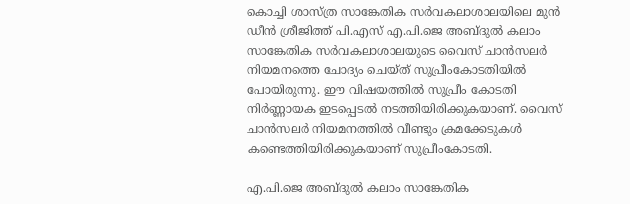കൊച്ചി ശാസ്ത്ര സാങ്കേതിക സര്‍വകലാശാലയിലെ മുന്‍ ഡീന്‍ ശ്രീജിത്ത് പി.എസ്‌ എ.പി.ജെ അബ്ദുല്‍ കലാം സാങ്കേതിക സര്‍വകലാശാലയുടെ വൈസ് ചാന്‍സലര്‍ നിയമനത്തെ ചോദ്യം ചെയ്ത് സുപ്രീംകോടതിയിൽ പോയിരുന്നു. ഈ വിഷയത്തിൽ സുപ്രീം കോടതി നിർണ്ണായക ഇടപ്പെടൽ നടത്തിയിരിക്കുകയാണ്. വൈസ് ചാന്‍സലർ നിയമനത്തിൽ വീണ്ടും ക്രമക്കേടുകൾ കണ്ടെത്തിയിരിക്കുകയാണ് സുപ്രീംകോടതി.

എ.പി.ജെ അബ്ദുല്‍ കലാം സാങ്കേതിക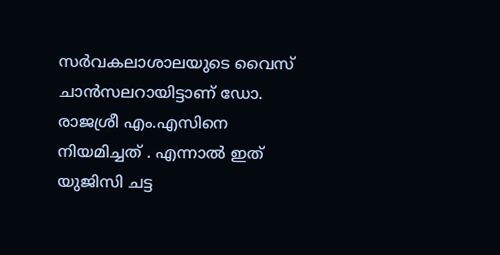സര്‍വകലാശാലയുടെ വൈസ് ചാന്‍സലറായിട്ടാണ് ഡോ. രാജശ്രീ എം.എസിനെ നിയമിച്ചത് . എന്നാൽ ഇത് യുജിസി ചട്ട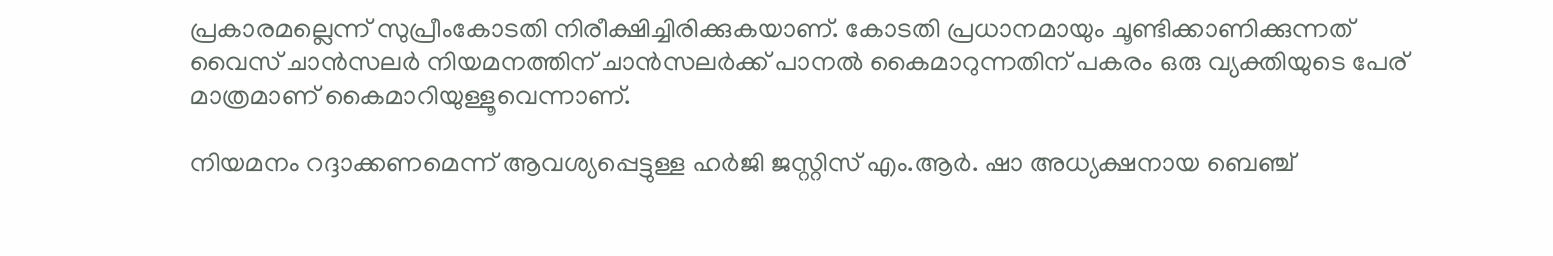പ്രകാരമല്ലെന്ന് സുപ്രീംകോടതി നിരീക്ഷിച്ചിരിക്കുകയാണ്. കോടതി പ്രധാനമായും ചൂണ്ടിക്കാണിക്കുന്നത് വൈസ് ചാന്‍സലര്‍ നിയമനത്തിന് ചാന്‍സലര്‍ക്ക് പാനല്‍ കൈമാറുന്നതിന് പകരം ഒരു വ്യക്തിയുടെ പേര് മാത്രമാണ് കൈമാറിയുള്ളൂവെന്നാണ്.

നിയമനം റദ്ദാക്കണമെന്ന് ആവശ്യപ്പെട്ടുള്ള ഹര്‍ജി ജസ്റ്റിസ് എം.ആര്‍. ഷാ അധ്യക്ഷനായ ബെഞ്ച്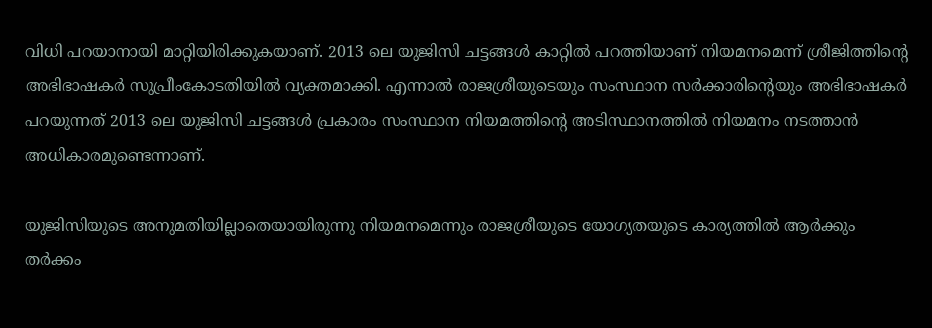വിധി പറയാനായി മാറ്റിയിരിക്കുകയാണ്. 2013 ലെ യുജിസി ചട്ടങ്ങള്‍ കാറ്റിൽ പറത്തിയാണ് നിയമനമെന്ന് ശ്രീജിത്തിന്റെ അഭിഭാഷകര്‍ സുപ്രീംകോടതിയില്‍ വ്യക്തമാക്കി. എന്നാല്‍ രാജശ്രീയുടെയും സംസ്ഥാന സര്‍ക്കാരിന്റെയും അഭിഭാഷകര്‍ പറയുന്നത് 2013 ലെ യുജിസി ചട്ടങ്ങൾ പ്രകാരം സംസ്ഥാന നിയമത്തിന്റെ അടിസ്ഥാനത്തില്‍ നിയമനം നടത്താന്‍ അധികാരമുണ്ടെന്നാണ്.

യുജിസിയുടെ അനുമതിയില്ലാതെയായിരുന്നു നിയമനമെന്നും രാജശ്രീയുടെ യോഗ്യതയുടെ കാര്യത്തില്‍ ആര്‍ക്കും തര്‍ക്കം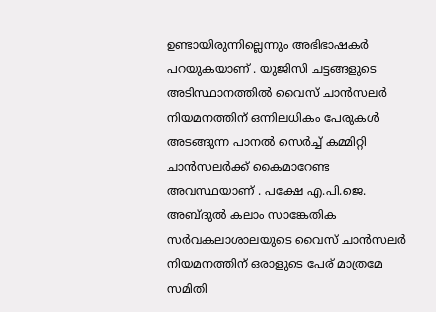ഉണ്ടായിരുന്നില്ലെന്നും അഭിഭാഷകര്‍ പറയുകയാണ് . യുജിസി ചട്ടങ്ങളുടെ അടിസ്ഥാനത്തിൽ വൈസ് ചാന്‍സലര്‍ നിയമനത്തിന് ഒന്നിലധികം പേരുകള്‍ അടങ്ങുന്ന പാനൽ സെർച്ച് കമ്മിറ്റി ചാന്‍സലര്‍ക്ക് കൈമാറേണ്ട അവസ്ഥയാണ് . പക്ഷേ എ.പി.ജെ. അബ്ദുല്‍ കലാം സാങ്കേതിക സര്‍വകലാശാലയുടെ വൈസ് ചാന്‍സലര്‍ നിയമനത്തിന് ഒരാളുടെ പേര് മാത്രമേ സമിതി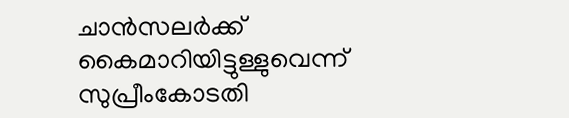ചാന്‍സലര്‍ക്ക് കൈമാറിയിട്ടുള്ളുവെന്ന് സുപ്രീംകോടതി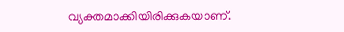വ്യക്തമാക്കിയിരിക്കുകയാണ്.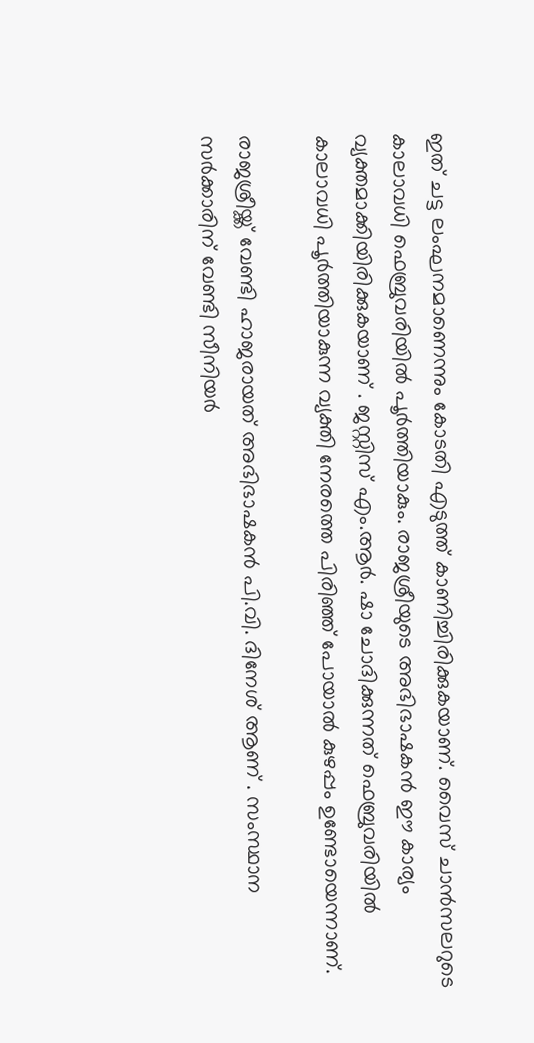ഇത് ചട്ട ലംഘനമാണെന്നും കോടതി എടുത്ത് കാണിച്ചിരിക്കുകയാണ്. വൈസ് ചാന്‍സലറുടെ കാലാവധി ഫെബ്രുവരിയില്‍ പൂര്‍ത്തിയാകും. രാജശ്രീയുടെ അഭിഭാഷകന്‍ ഈ കാര്യം വ്യക്തമാക്കിയിരിക്കുകയാണ് . ജസ്റ്റിസ് എം.ആര്‍. ഷാ ചോദിക്കുന്നത് ഫെബ്രുവരിയില്‍ കാലാവധി പൂര്‍ത്തിയാകുന്ന വ്യക്തി നേരത്തെ പിരിഞ്ഞ് പോയാല്‍ കുഴപ്പം ഉണ്ടോയെന്നാണ്.

രാജശ്രീയ്ക്ക് വേണ്ടി ഹാജരായത് അഭിഭാഷകന്‍ പി.വി. ദിനേശ് ആണ് . സംസ്ഥാന സര്‍ക്കാരിന് വേണ്ടി സീനിയര്‍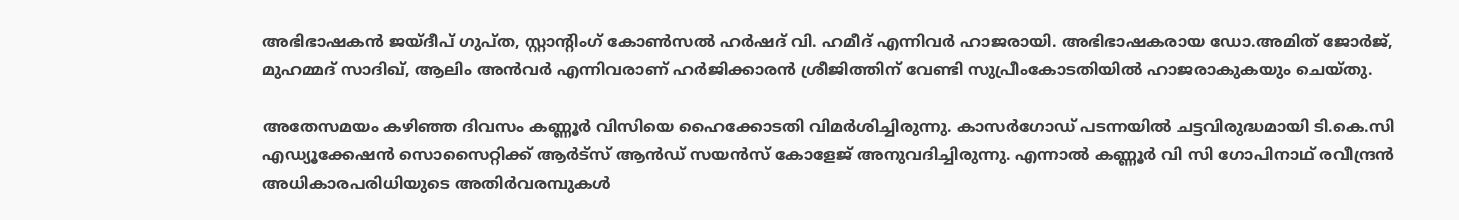അഭിഭാഷകന്‍ ജയ്ദീപ് ഗുപ്ത, സ്റ്റാന്റിംഗ് കോണ്‍സല്‍ ഹര്‍ഷദ് വി. ഹമീദ് എന്നിവര്‍ ഹാജരായി. അഭിഭാഷകരായ ഡോ.അമിത് ജോര്‍ജ്, മുഹമ്മദ് സാദിഖ്, ആലിം അന്‍വര്‍ എന്നിവരാണ് ഹര്‍ജിക്കാരന്‍ ശ്രീജിത്തിന് വേണ്ടി സുപ്രീംകോടതിയില്‍ ഹാജരാകുകയും ചെയ്തു.

അതേസമയം കഴിഞ്ഞ ദിവസം കണ്ണൂർ വിസിയെ ഹൈക്കോടതി വിമർശിച്ചിരുന്നു. കാസർഗോഡ് പടന്നയിൽ ചട്ടവിരുദ്ധമായി ടി.കെ.സി എഡ്യൂക്കേഷൻ സൊസൈറ്റിക്ക് ആർട്സ് ആൻഡ് സയൻസ് കോളേജ് അനുവദിച്ചിരുന്നു. എന്നാൽ കണ്ണൂർ വി സി ഗോപിനാഥ് രവീന്ദ്രൻ അധികാരപരിധിയുടെ അതിർവരമ്പുകൾ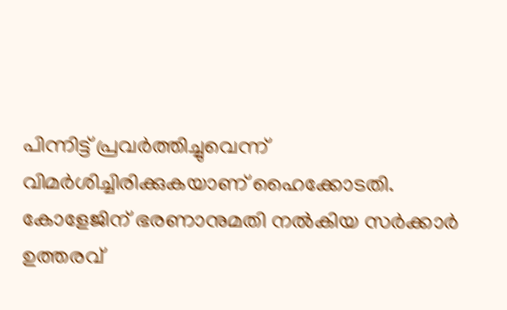പിന്നിട്ട് പ്രവർത്തിച്ചുവെന്ന് വിമർശിച്ചിരിക്കുകയാണ് ഹൈക്കോടതി. കോളേജിന് ഭരണാനുമതി നൽകിയ സർക്കാർ ഉത്തരവ്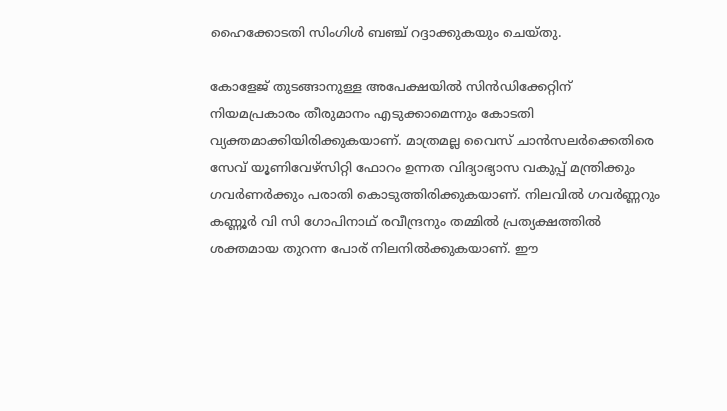ഹൈക്കോടതി സിംഗിൾ ബഞ്ച് റദ്ദാക്കുകയും ചെയ്തു.

കോളേജ് തുടങ്ങാനുള്ള അപേക്ഷയിൽ സിൻഡിക്കേറ്റിന് നിയമപ്രകാരം തീരുമാനം എടുക്കാമെന്നും കോടതി വ്യക്തമാക്കിയിരിക്കുകയാണ്. മാത്രമല്ല വൈസ് ചാൻസലർക്കെതിരെ സേവ് യൂണിവേഴ്സിറ്റി ഫോറം ഉന്നത വിദ്യാഭ്യാസ വകുപ്പ് മന്ത്രിക്കും ഗവർണർക്കും പരാതി കൊടുത്തിരിക്കുകയാണ്. നിലവിൽ ഗവർണ്ണറും കണ്ണൂർ വി സി ഗോപിനാഥ് രവീന്ദ്രനും തമ്മിൽ പ്രത്യക്ഷത്തിൽ ശക്തമായ തുറന്ന പോര് നിലനിൽക്കുകയാണ്. ഈ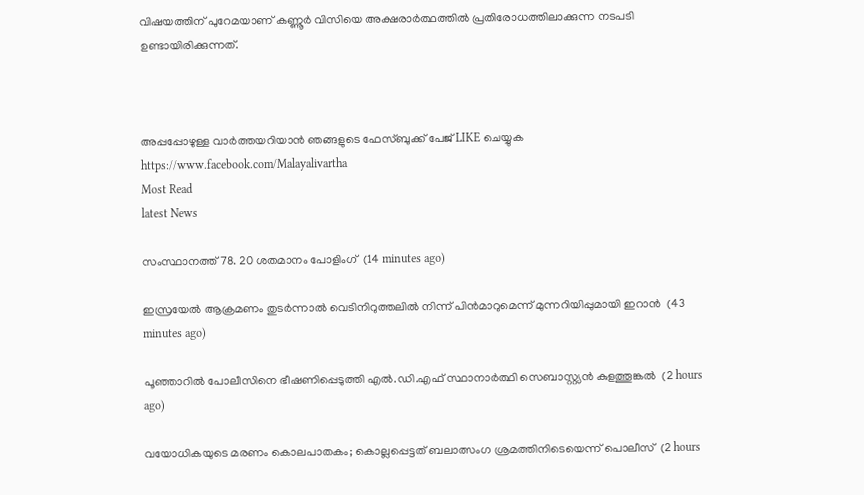വിഷയത്തിന് പുറേമയാണ് കണ്ണൂർ വിസിയെ അക്ഷരാർത്ഥത്തിൽ പ്രതിരോധത്തിലാക്കുന്ന നടപടി ഉണ്ടായിരിക്കുന്നത്.



അപ്പപ്പോഴുള്ള വാര്‍ത്തയറിയാന്‍ ഞങ്ങളുടെ ഫേസ്‌ബുക്ക്‌ പേജ് LIKE ചെയ്യുക
https://www.facebook.com/Malayalivartha
Most Read
latest News

സംസ്ഥാനത്ത് 78. 20 ശതമാനം പോളിംഗ്  (14 minutes ago)

ഇസ്രയേല്‍ ആക്രമണം തുടര്‍ന്നാല്‍ വെടിനിറുത്തലില്‍ നിന്ന് പിന്‍മാറുമെന്ന് മുന്നറിയിപ്പുമായി ഇറാന്‍  (43 minutes ago)

പൂഞ്ഞാറില്‍ പോലീസിനെ ഭീഷണിപ്പെടുത്തി എല്‍.ഡി.എഫ് സ്ഥാനാര്‍ത്ഥി സെബാസ്റ്റ്യന്‍ കുളത്തൂങ്കല്‍  (2 hours ago)

വയോധികയുടെ മരണം കൊലപാതകം; കൊല്ലപ്പെട്ടത് ബലാത്സംഗ ശ്രമത്തിനിടെയെന്ന് പൊലീസ്  (2 hours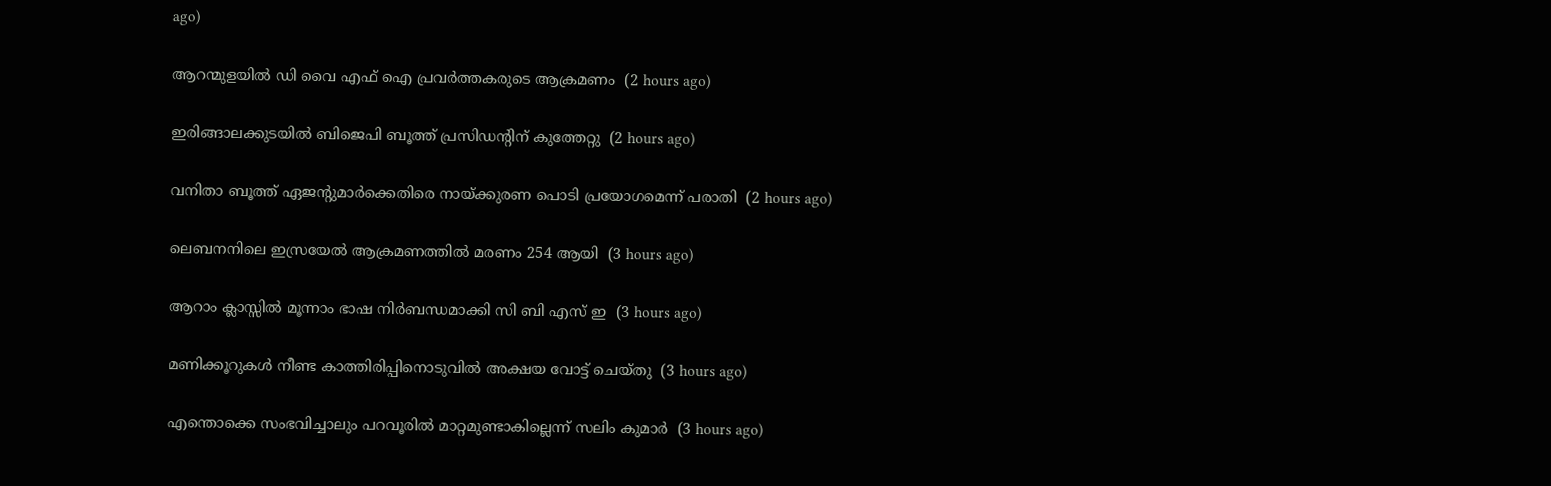ago)

ആറന്മുളയില്‍ ഡി വൈ എഫ് ഐ പ്രവര്‍ത്തകരുടെ ആക്രമണം  (2 hours ago)

ഇരിങ്ങാലക്കുടയില്‍ ബിജെപി ബൂത്ത് പ്രസിഡന്റിന് കുത്തേറ്റു  (2 hours ago)

വനിതാ ബൂത്ത് ഏജന്റുമാര്‍ക്കെതിരെ നായ്ക്കുരണ പൊടി പ്രയോഗമെന്ന് പരാതി  (2 hours ago)

ലെബനനിലെ ഇസ്രയേല്‍ ആക്രമണത്തില്‍ മരണം 254 ആയി  (3 hours ago)

ആറാം ക്ലാസ്സില്‍ മൂന്നാം ഭാഷ നിര്‍ബന്ധമാക്കി സി ബി എസ് ഇ  (3 hours ago)

മണിക്കൂറുകള്‍ നീണ്ട കാത്തിരിപ്പിനൊടുവില്‍ അക്ഷയ വോട്ട് ചെയ്തു  (3 hours ago)

എന്തൊക്കെ സംഭവിച്ചാലും പറവൂരില്‍ മാറ്റമുണ്ടാകില്ലെന്ന് സലിം കുമാര്‍  (3 hours ago)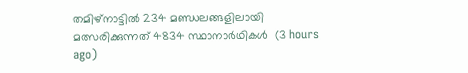തമിഴ്‌നാട്ടില്‍ 234 മണ്ഡലങ്ങളിലായി മത്സരിക്കുന്നത് 4834 സ്ഥാനാര്‍ഥികള്‍  (3 hours ago)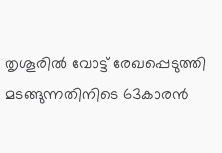തൃശൂരില്‍ വോട്ട് രേഖപ്പെടുത്തി മടങ്ങുന്നതിനിടെ 63കാരന്‍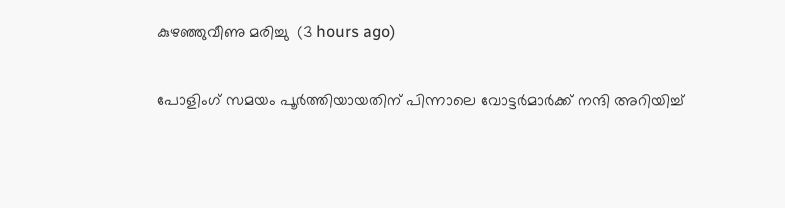കുഴഞ്ഞുവീണു മരിച്ചു  (3 hours ago)

പോളിംഗ് സമയം പൂര്‍ത്തിയായതിന് പിന്നാലെ വോട്ടര്‍മാര്‍ക്ക് നന്ദി അറിയിച്ച്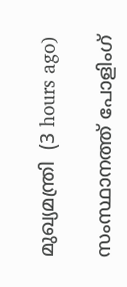മുഖ്യമന്ത്രി  (3 hours ago)

സംസ്ഥാനത്ത് പോളിംഗ്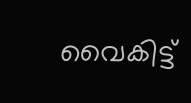വൈകിട്ട്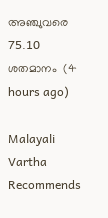അഞ്ചുവരെ 75.10 ശതമാനം  (4 hours ago)

Malayali Vartha Recommends